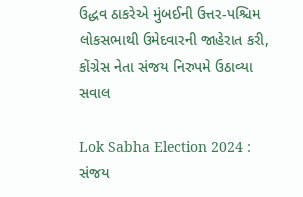ઉદ્ધવ ઠાકરેએ મુંબઈની ઉત્તર-પશ્ચિમ લોકસભાથી ઉમેદવારની જાહેરાત કરી, કોંગ્રેસ નેતા સંજય નિરુપમે ઉઠાવ્યા સવાલ

Lok Sabha Election 2024 : સંજય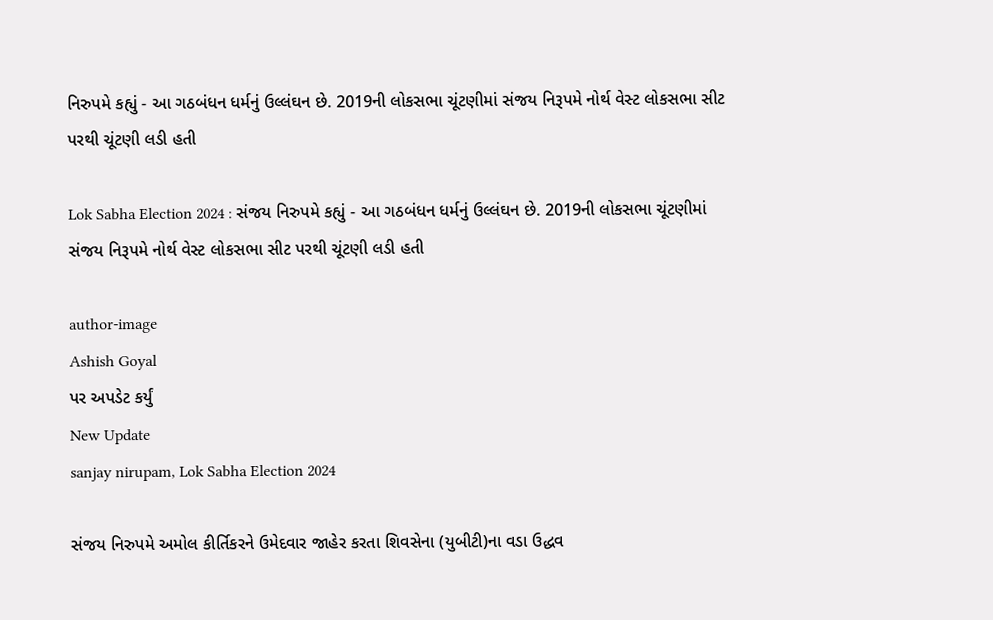નિરુપમે કહ્યું - આ ગઠબંધન ધર્મનું ઉલ્લંઘન છે. 2019ની લોકસભા ચૂંટણીમાં સંજય નિરૂપમે નોર્થ વેસ્ટ લોકસભા સીટ પરથી ચૂંટણી લડી હતી

Lok Sabha Election 2024 : સંજય નિરુપમે કહ્યું - આ ગઠબંધન ધર્મનું ઉલ્લંઘન છે. 2019ની લોકસભા ચૂંટણીમાં સંજય નિરૂપમે નોર્થ વેસ્ટ લોકસભા સીટ પરથી ચૂંટણી લડી હતી

author-image
Ashish Goyal
પર અપડેટ કર્યું
New Update
sanjay nirupam, Lok Sabha Election 2024

સંજય નિરુપમે અમોલ કીર્તિકરને ઉમેદવાર જાહેર કરતા શિવસેના (યુબીટી)ના વડા ઉદ્ધવ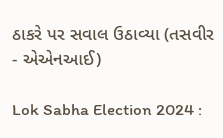ઠાકરે પર સવાલ ઉઠાવ્યા (તસવીર - એએનઆઈ)

Lok Sabha Election 2024 :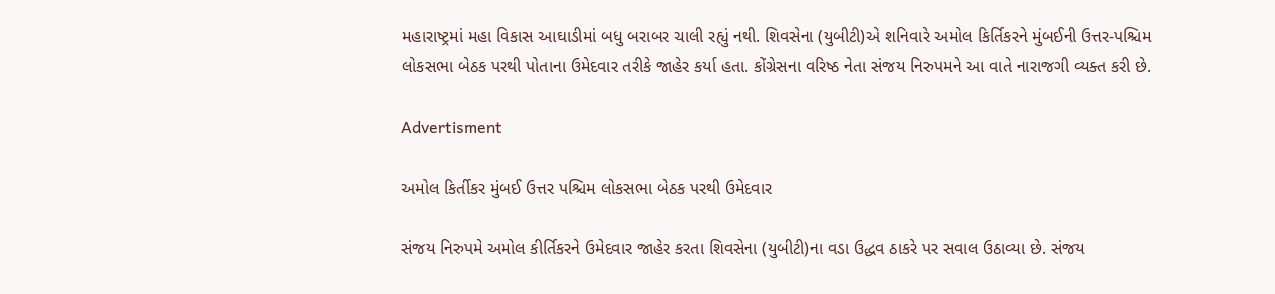મહારાષ્ટ્રમાં મહા વિકાસ આઘાડીમાં બધુ બરાબર ચાલી રહ્યું નથી. શિવસેના (યુબીટી)એ શનિવારે અમોલ કિર્તિકરને મુંબઈની ઉત્તર-પશ્ચિમ લોકસભા બેઠક પરથી પોતાના ઉમેદવાર તરીકે જાહેર કર્યા હતા. કોંગ્રેસના વરિષ્ઠ નેતા સંજય નિરુપમને આ વાતે નારાજગી વ્યક્ત કરી છે.

Advertisment

અમોલ કિર્તીકર મુંબઈ ઉત્તર પશ્ચિમ લોકસભા બેઠક પરથી ઉમેદવાર

સંજય નિરુપમે અમોલ કીર્તિકરને ઉમેદવાર જાહેર કરતા શિવસેના (યુબીટી)ના વડા ઉદ્ધવ ઠાકરે પર સવાલ ઉઠાવ્યા છે. સંજય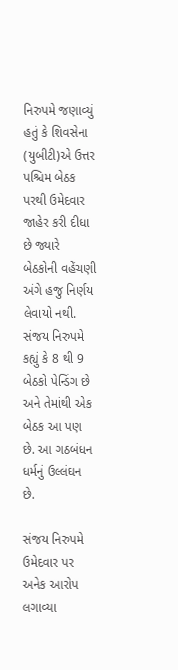નિરુપમે જણાવ્યું હતું કે શિવસેના (યુબીટી)એ ઉત્તર પશ્ચિમ બેઠક પરથી ઉમેદવાર જાહેર કરી દીધા છે જ્યારે બેઠકોની વહેંચણી અંગે હજુ નિર્ણય લેવાયો નથી. સંજય નિરુપમે કહ્યું કે 8 થી 9 બેઠકો પેન્ડિંગ છે અને તેમાંથી એક બેઠક આ પણ છે. આ ગઠબંધન ધર્મનું ઉલ્લંઘન છે.

સંજય નિરુપમે ઉમેદવાર પર અનેક આરોપ લગાવ્યા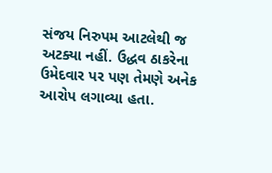સંજય નિરુપમ આટલેથી જ અટક્યા નહીં. ઉદ્ધવ ઠાકરેના ઉમેદવાર પર પણ તેમણે અનેક આરોપ લગાવ્યા હતા.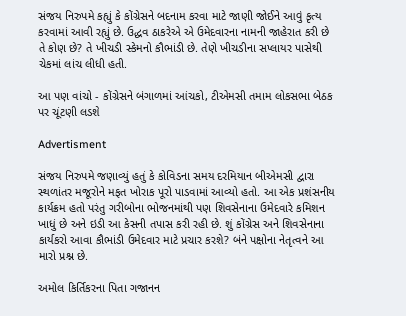સંજય નિરુપમે કહ્યું કે કોંગ્રેસને બદનામ કરવા માટે જાણી જોઈને આવું કૃત્ય કરવામાં આવી રહ્યું છે. ઉદ્ધવ ઠાકરેએ એ ઉમેદવારના નામની જાહેરાત કરી છે તે કોણ છે? તે ખીચડી સ્કેમનો કૌભાંડી છે. તેણે ખીચડીના સપ્લાયર પાસેથી ચેકમાં લાંચ લીધી હતી.

આ પણ વાંચો - કોંગ્રેસને બંગાળમાં આંચકો, ટીએમસી તમામ લોકસભા બેઠક પર ચૂંટણી લડશે

Advertisment

સંજય નિરુપમે જણાવ્યું હતું કે કોવિડના સમય દરમિયાન બીએમસી દ્વારા સ્થળાંતર મજૂરોને મફત ખોરાક પૂરો પાડવામાં આવ્યો હતો. આ એક પ્રશંસનીય કાર્યક્રમ હતો પરંતુ ગરીબોના ભોજનમાંથી પણ શિવસેનાના ઉમેદવારે કમિશન ખાધું છે અને ઇડી આ કેસની તપાસ કરી રહી છે. શું કોંગ્રેસ અને શિવસેનાના કાર્યકરો આવા કૌભાંડી ઉમેદવાર માટે પ્રચાર કરશે? બંને પક્ષોના નેતૃત્વને આ મારો પ્રશ્ન છે.

અમોલ કિર્તિકરના પિતા ગજાનન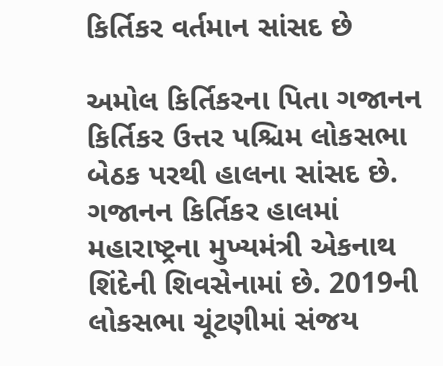કિર્તિકર વર્તમાન સાંસદ છે

અમોલ કિર્તિકરના પિતા ગજાનન કિર્તિકર ઉત્તર પશ્ચિમ લોકસભા બેઠક પરથી હાલના સાંસદ છે. ગજાનન કિર્તિકર હાલમાં મહારાષ્ટ્રના મુખ્યમંત્રી એકનાથ શિંદેની શિવસેનામાં છે. 2019ની લોકસભા ચૂંટણીમાં સંજય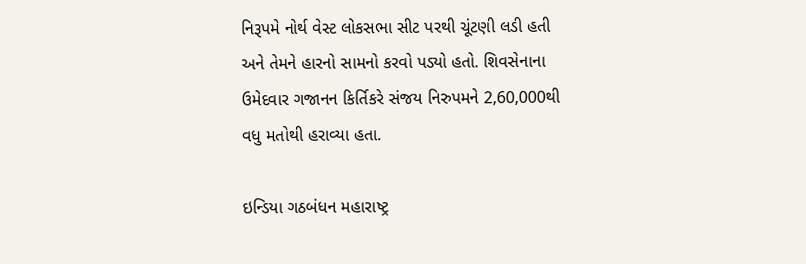નિરૂપમે નોર્થ વેસ્ટ લોકસભા સીટ પરથી ચૂંટણી લડી હતી અને તેમને હારનો સામનો કરવો પડ્યો હતો. શિવસેનાના ઉમેદવાર ગજાનન કિર્તિકરે સંજય નિરુપમને 2,60,000થી વધુ મતોથી હરાવ્યા હતા.

ઇન્ડિયા ગઠબંધન મહારાષ્ટ્ર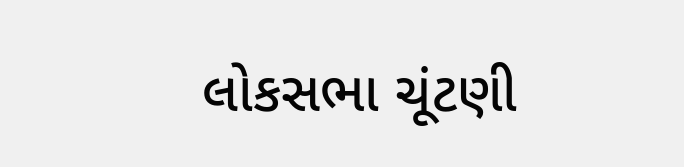લોકસભા ચૂંટણી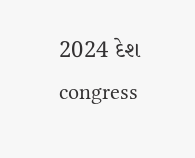2024 દેશ congress